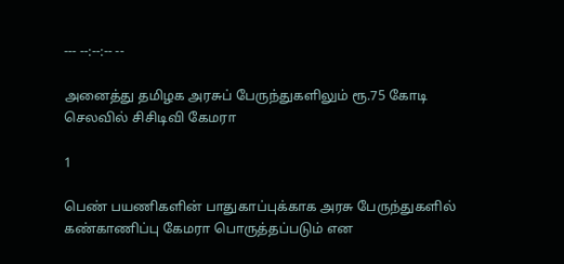--- --:--:-- --

அனைத்து தமிழக அரசுப் பேருந்துகளிலும் ரூ.75 கோடி செலவில் சிசிடிவி கேமரா

1

பெண் பயணிகளின் பாதுகாப்புக்காக அரசு பேருந்துகளில் கண்காணிப்பு கேமரா பொருத்தப்படும் என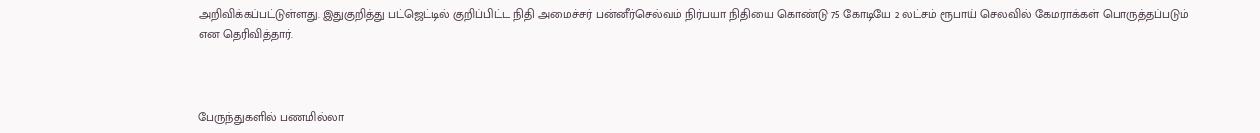அறிவிக்கப்பட்டுள்ளது. இதுகுறித்து பட்ஜெட்டில் குறிப்பிட்ட நிதி அமைச்சர் பன்னீர்செல்வம் நிர்பயா நிதியை கொண்டு 75 கோடியே 2 லட்சம் ரூபாய் செலவில் கேமராக்கள் பொருத்தப்படும் என தெரிவித்தார்.



பேருந்துகளில் பணமில்லா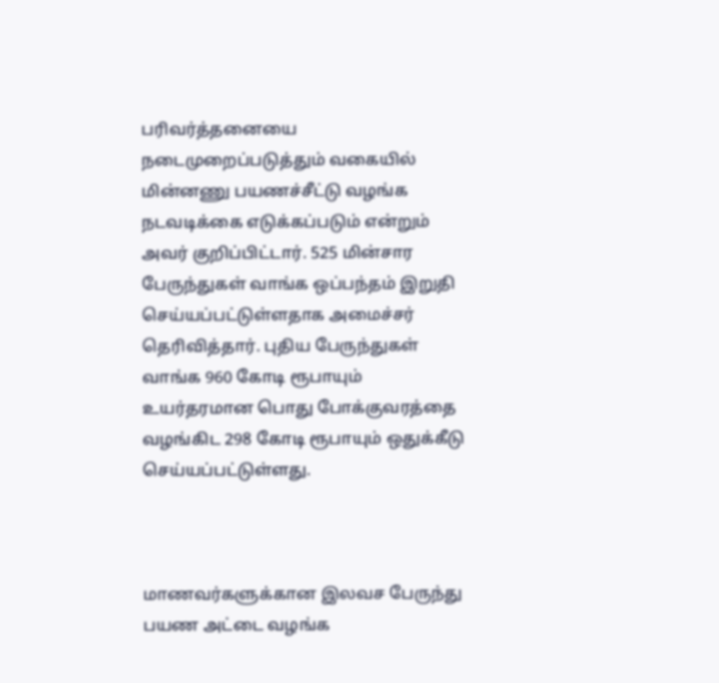பரிவர்த்தனையை நடைமுறைப்படுத்தும் வகையில் மின்னணு பயணச்சீட்டு வழங்க நடவடிக்கை எடுக்கப்படும் என்றும் அவர் குறிப்பிட்டார். 525 மின்சார பேருந்துகள் வாங்க ஒப்பந்தம் இறுதி செய்யப்பட்டுள்ளதாக அமைச்சர் தெரிவித்தார். புதிய பேருந்துகள் வாங்க 960 கோடி ரூபாயும் உயர்தரமான பொது போக்குவரத்தை வழங்கிட 298 கோடி ரூபாயும் ஒதுக்கீடு செய்யப்பட்டுள்ளது.



மாணவர்களுக்கான இலவச பேருந்து பயண அட்டை வழங்க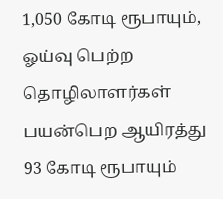1,050 கோடி ரூபாயும், ஓய்வு பெற்ற தொழிலாளர்கள் பயன்பெற ஆயிரத்து 93 கோடி ரூபாயும்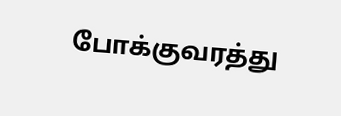போக்குவரத்து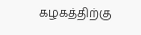கழகத்திற்கு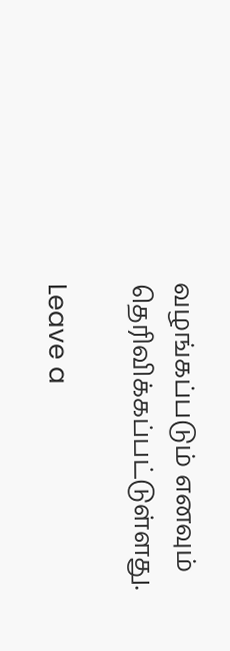வழங்கப்படும் எனவும் தெரிவிக்கப்பட்டுள்ளது.

Leave a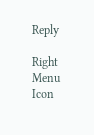Reply

Right Menu Icon